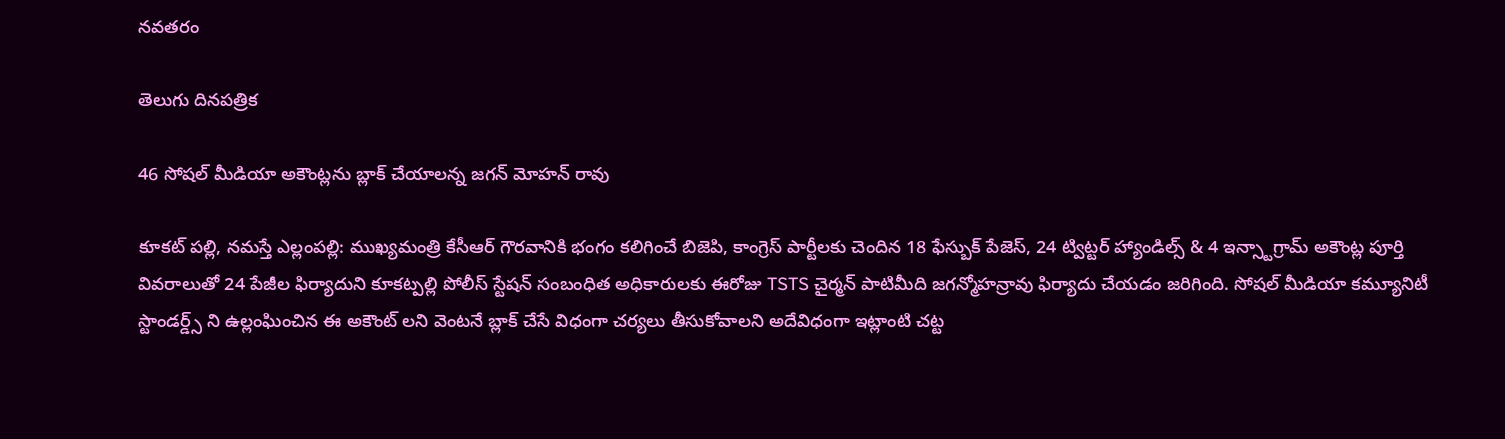నవతరం

తెలుగు దినపత్రిక

46 సోషల్ మీడియా అకౌంట్లను బ్లాక్ చేయాలన్న జగన్ మోహన్ రావు

కూకట్ పల్లి, నమస్తే ఎల్లంపల్లి: ముఖ్యమంత్రి కేసీఆర్ గౌరవానికి భంగం కలిగించే బిజెపి, కాంగ్రెస్ పార్టీలకు చెందిన 18 ఫేస్బుక్ పేజెస్, 24 ట్విట్టర్ హ్యాండిల్స్ & 4 ఇన్స్టాగ్రామ్ అకౌంట్ల పూర్తి వివరాలుతో 24 పేజీల ఫిర్యాదుని కూకట్పల్లి పోలీస్ స్టేషన్ సంబంధిత అధికారులకు ఈరోజు TSTS చైర్మన్ పాటిమీది జగన్మోహన్రావు ఫిర్యాదు చేయడం జరిగింది. సోషల్ మీడియా కమ్యూనిటీ స్టాండర్డ్స్ ని ఉల్లంఘించిన ఈ అకౌంట్ లని వెంటనే బ్లాక్ చేసే విధంగా చర్యలు తీసుకోవాలని అదేవిధంగా ఇట్లాంటి చట్ట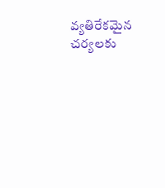వ్యతిరేకమైన చర్యలకు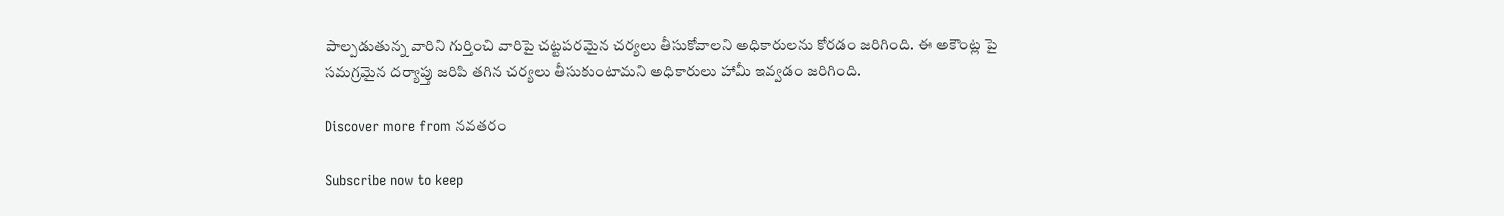పాల్పడుతున్న వారిని గుర్తించి వారిపై చట్టపరమైన చర్యలు తీసుకోవాలని అధికారులను కోరడం జరిగింది. ఈ అకౌంట్ల పై సమగ్రమైన దర్యాప్తు జరిపి తగిన చర్యలు తీసుకుంటామని అధికారులు హామీ ఇవ్వడం జరిగింది.

Discover more from నవతరం

Subscribe now to keep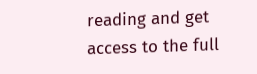reading and get access to the full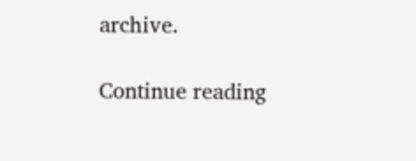archive.

Continue reading